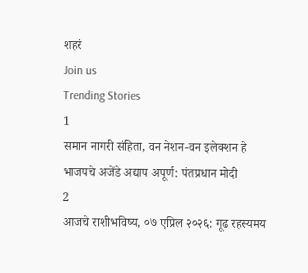शहरं
Join us
Trending Stories
1
समान नागरी संहिता, वन नेशन-वन इलेक्शन हे भाजपचे अजेंडे अद्याप अपूर्ण: पंतप्रधान मोदी
2
आजचे राशीभविष्य, ०७ एप्रिल २०२६: गूढ रहस्यमय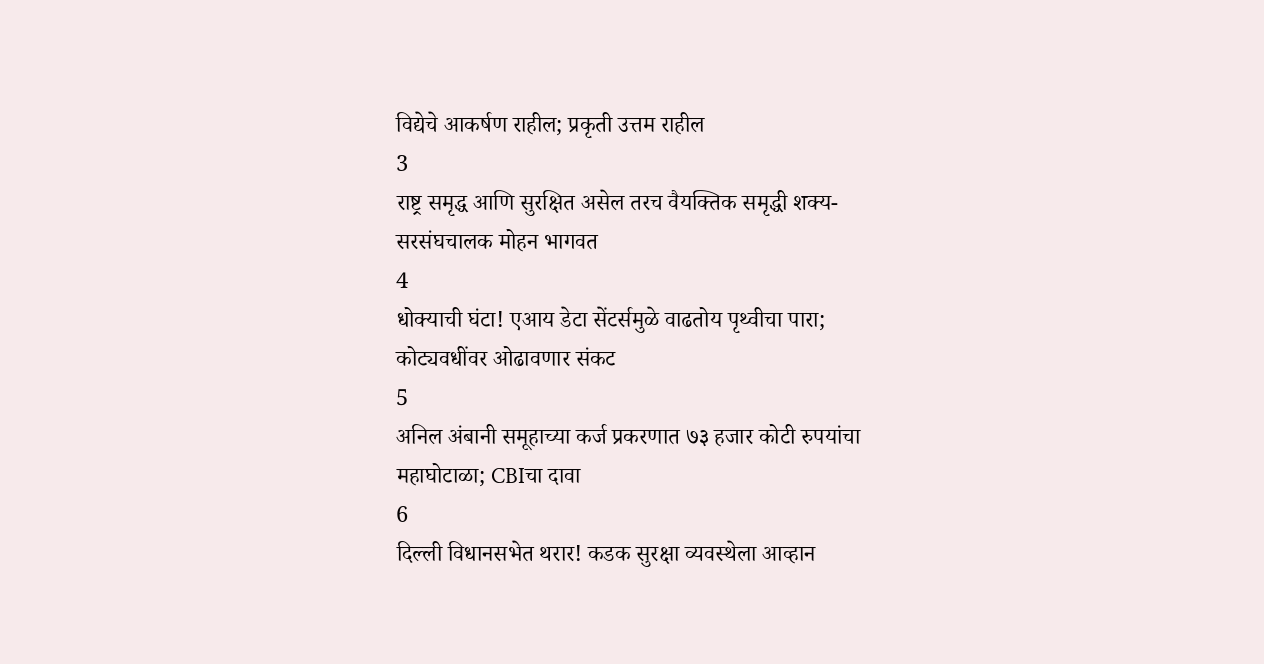विद्येचे आकर्षण राहील; प्रकृती उत्तम राहील
3
राष्ट्र समृद्ध आणि सुरक्षित असेल तरच वैयक्तिक समृद्धी शक्य- सरसंघचालक मोहन भागवत
4
धोक्याची घंटा! एआय डेटा सेंटर्समुळे वाढतोय पृथ्वीचा पारा; कोट्यवधींवर ओढावणार संकट
5
अनिल अंबानी समूहाच्या कर्ज प्रकरणात ७३ हजार कोटी रुपयांचा महाघोटाळा; CBIचा दावा
6
दिल्ली विधानसभेत थरार! कडक सुरक्षा व्यवस्थेला आव्हान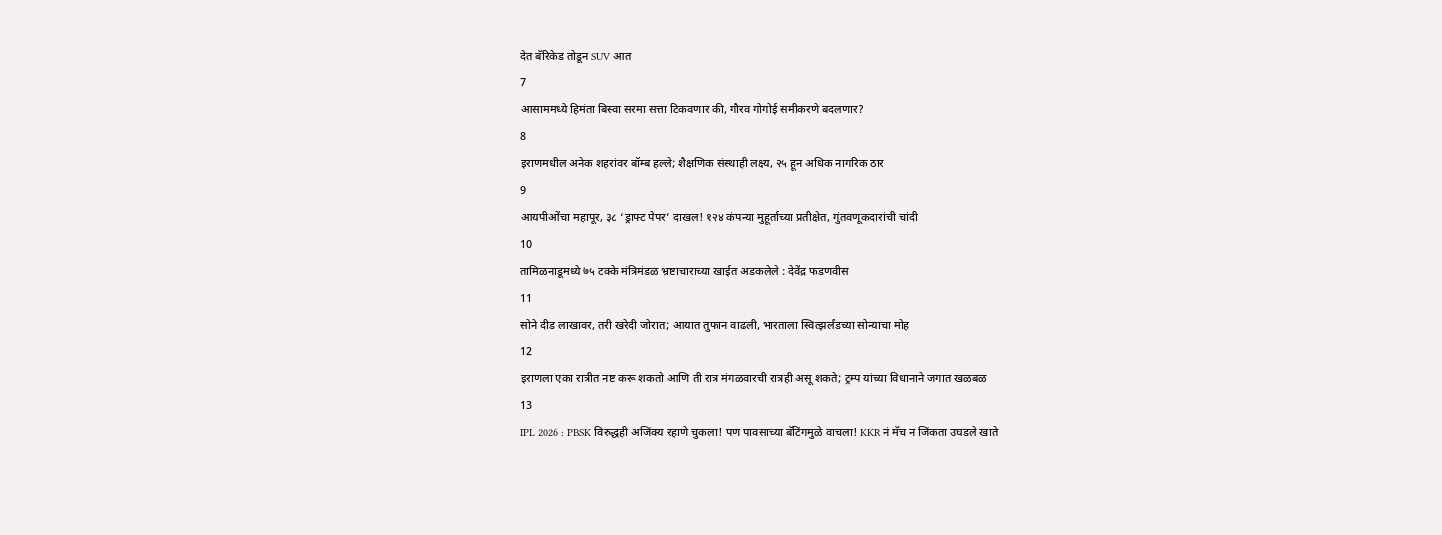देत बॅरिकेड तोडून SUV आत
7
आसाममध्ये हिमंता बिस्वा सरमा सत्ता टिकवणार की, गौरव गोगोई समीकरणे बदलणार?
8
इराणमधील अनेक शहरांवर बॉम्ब हल्ले; शैक्षणिक संस्थाही लक्ष्य, २५ हून अधिक नागरिक ठार
9
आयपीओंचा महापूर, ३८ ‘ड्राफ्ट पेपर’ दाखल! १२४ कंपन्या मुहूर्ताच्या प्रतीक्षेत, गुंतवणूकदारांची चांदी
10
तामिळनाडूमध्ये ७५ टक्के मंत्रिमंडळ भ्रष्टाचाराच्या खाईत अडकलेले : देवेंद्र फडणवीस
11
सोने दीड लाखावर, तरी खरेदी जोरात; आयात तुफान वाढली, भारताला स्वित्झर्लंडच्या सोन्याचा मोह
12
इराणला एका रात्रीत नष्ट करू शकतो आणि ती रात्र मंगळवारची रात्रही असू शकते; ट्रम्प यांच्या विधानाने जगात खळबळ
13
IPL 2026 : PBSK विरुद्धही अजिंक्य रहाणे चुकला! पण पावसाच्या बॅटिंगमुळे वाचला! KKR नं मॅच न जिंकता उघडले खाते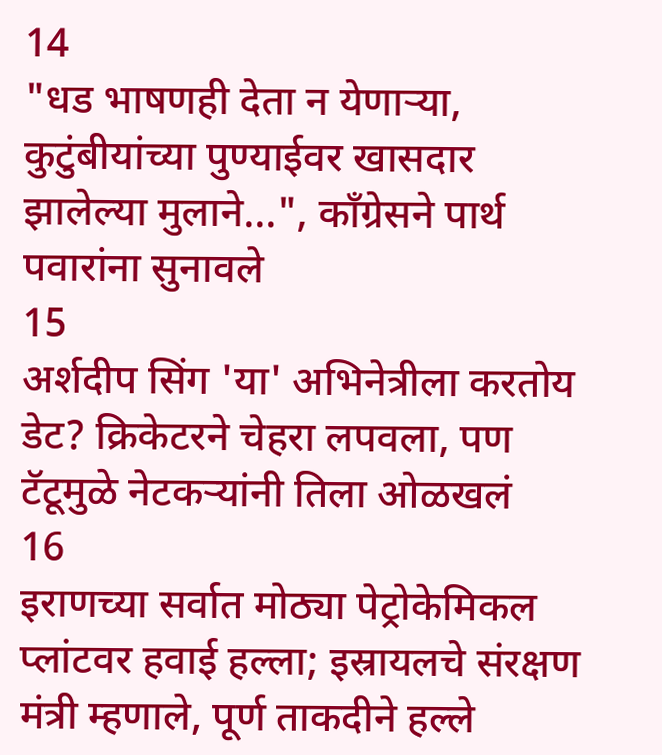14
"धड भाषणही देता न येणाऱ्या, कुटुंबीयांच्या पुण्याईवर खासदार झालेल्या मुलाने...", काँग्रेसने पार्थ पवारांना सुनावले
15
अर्शदीप सिंग 'या' अभिनेत्रीला करतोय डेट? क्रिकेटरने चेहरा लपवला, पण टॅटूमुळे नेटकऱ्यांनी तिला ओळखलं
16
इराणच्या सर्वात मोठ्या पेट्रोकेमिकल प्लांटवर हवाई हल्ला; इस्रायलचे संरक्षण मंत्री म्हणाले, पूर्ण ताकदीने हल्ले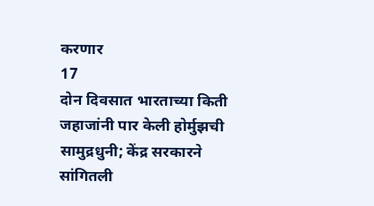करणार
17
दोन दिवसात भारताच्या किती जहाजांनी पार केली होर्मुझची सामुद्रधुनी; केंद्र सरकारने सांगितली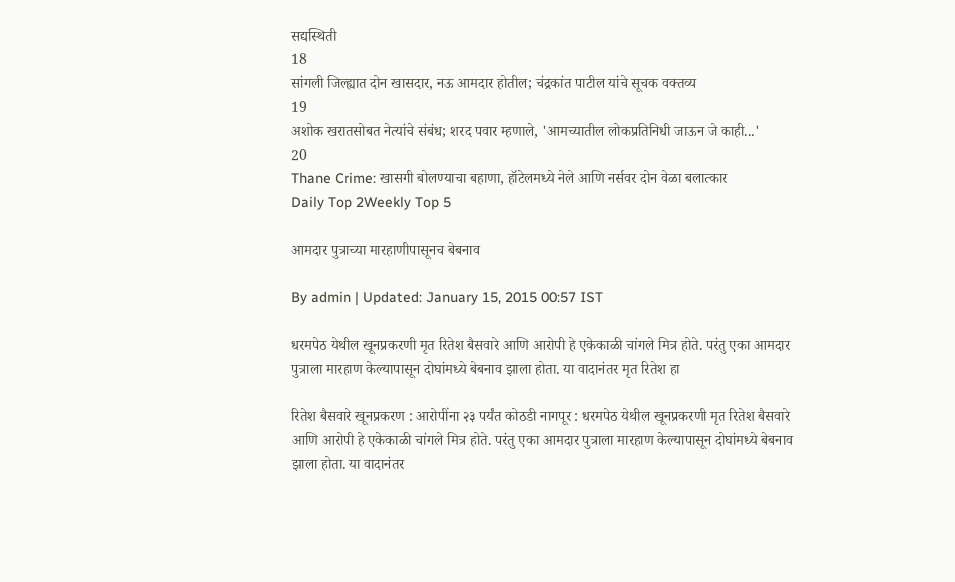सद्यस्थिती
18
सांगली जिल्ह्यात दोन खासदार, नऊ आमदार होतील; चंद्रकांत पाटील यांचे सूचक वक्तव्य
19
अशोक खरातसोबत नेत्यांचे संबंध; शरद पवार म्हणाले, 'आमच्यातील लोकप्रतिनिधी जाऊन जे काही...'
20
Thane Crime: खासगी बोलण्याचा बहाणा, हॉटेलमध्ये नेले आणि नर्सवर दोन वेळा बलात्कार
Daily Top 2Weekly Top 5

आमदार पुत्राच्या मारहाणीपासूनच बेबनाव

By admin | Updated: January 15, 2015 00:57 IST

धरमपेठ येथील खूनप्रकरणी मृत रितेश बैसवारे आणि आरोपी हे एकेकाळी चांगले मित्र होते. परंतु एका आमदार पुत्राला मारहाण केल्यापासून दोघांमध्ये बेबनाव झाला होता. या वादानंतर मृत रितेश हा

रितेश बैसवारे खूनप्रकरण : आरोपींना २३ पर्यंत कोठडी नागपूर : धरमपेठ येथील खूनप्रकरणी मृत रितेश बैसवारे आणि आरोपी हे एकेकाळी चांगले मित्र होते. परंतु एका आमदार पुत्राला मारहाण केल्यापासून दोघांमध्ये बेबनाव झाला होता. या वादानंतर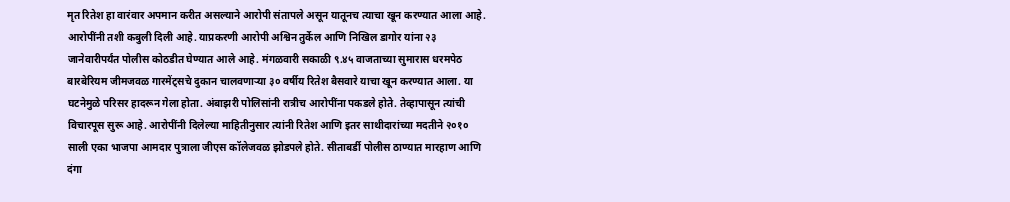मृत रितेश हा वारंवार अपमान करीत असल्याने आरोपी संतापले असून यातूनच त्याचा खून करण्यात आला आहे. आरोपींनी तशी कबुली दिली आहे. याप्रकरणी आरोपी अश्विन तुर्केल आणि निखिल डागोर यांना २३ जानेवारीपर्यंत पोलीस कोठडीत घेण्यात आले आहे. मंगळवारी सकाळी ९.४५ वाजताच्या सुमारास धरमपेठ बारबेरियम जीमजवळ गारमेंट्सचे दुकान चालवणाऱ्या ३० वर्षीय रितेश बैसवारे याचा खून करण्यात आला. या घटनेमुळे परिसर हादरून गेला होता. अंबाझरी पोलिसांनी रात्रीच आरोपींना पकडले होते. तेव्हापासून त्यांची विचारपूस सुरू आहे. आरोपींनी दिलेल्या माहितीनुसार त्यांनी रितेश आणि इतर साथीदारांच्या मदतीने २०१० साली एका भाजपा आमदार पुत्राला जीएस कॉलेजवळ झोडपले होते. सीताबर्डी पोलीस ठाण्यात मारहाण आणि दंगा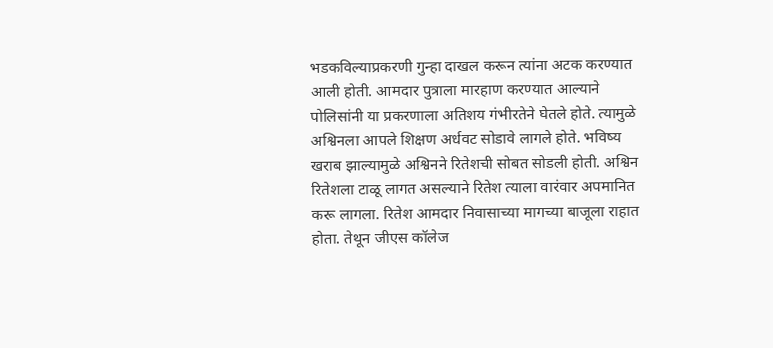भडकविल्याप्रकरणी गुन्हा दाखल करून त्यांना अटक करण्यात आली होती. आमदार पुत्राला मारहाण करण्यात आल्याने पोलिसांनी या प्रकरणाला अतिशय गंभीरतेने घेतले होते. त्यामुळे अश्विनला आपले शिक्षण अर्धवट सोडावे लागले होते. भविष्य खराब झाल्यामुळे अश्विनने रितेशची सोबत सोडली होती. अश्विन रितेशला टाळू लागत असल्याने रितेश त्याला वारंवार अपमानित करू लागला. रितेश आमदार निवासाच्या मागच्या बाजूला राहात होता. तेथून जीएस कॉलेज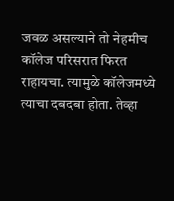जवळ असल्याने तो नेहमीच कॉलेज परिसरात फिरत राहायचा. त्यामुळे कॉलेजमध्ये त्याचा दबदबा होता. तेव्हा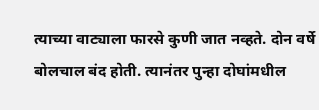त्याच्या वाट्याला फारसे कुणी जात नव्हते. दोन वर्षे बोलचाल बंद होती. त्यानंतर पुन्हा दोघांमधील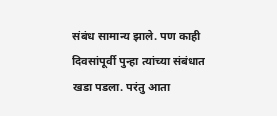संबंध सामान्य झाले. पण काही दिवसांपूर्वी पुन्हा त्यांच्या संबंधात खडा पडला. परंतु आता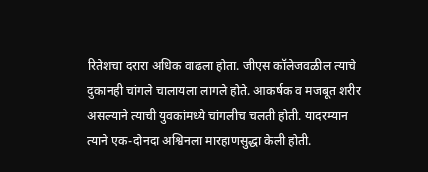रितेशचा दरारा अधिक वाढला होता. जीएस कॉलेजवळील त्याचे दुकानही चांगले चालायला लागले होते. आकर्षक व मजबूत शरीर असल्याने त्याची युवकांमध्ये चांगलीच चलती होती. यादरम्यान त्याने एक-दोनदा अश्विनला मारहाणसुद्धा केली होती.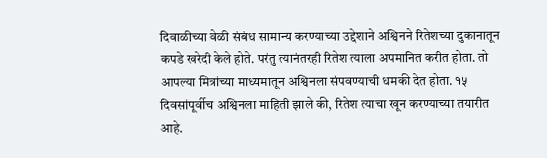दिवाळीच्या वेळी संबंध सामान्य करण्याच्या उद्देशाने अश्विनने रितेशच्या दुकानातून कपडे खरेदी केले होते. परंतु त्यानंतरही रितेश त्याला अपमानित करीत होता. तो आपल्या मित्रांच्या माध्यमातून अश्विनला संपवण्याची धमकी देत होता. १५ दिवसांपूर्वीच अश्विनला माहिती झाले की, रितेश त्याचा खून करण्याच्या तयारीत आहे.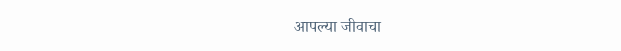आपल्या जीवाचा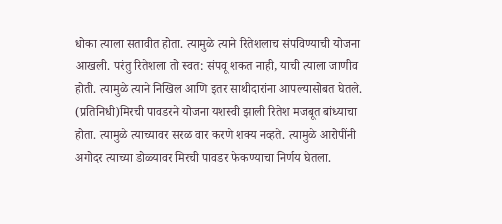धोका त्याला सतावीत होता. त्यामुळे त्याने रितेशलाच संपविण्याची योजना आखली. परंतु रितेशला तो स्वत: संपवू शकत नाही, याची त्याला जाणीव होती. त्यामुळे त्याने निखिल आणि इतर साथीदारांना आपल्यासोबत घेतले. (प्रतिनिधी)मिरची पावडरने योजना यशस्वी झाली रितेश मजबूत बांध्याचा होता. त्यामुळे त्याच्यावर सरळ वार करणे शक्य नव्हते. त्यामुळे आरोपींनी अगोदर त्याच्या डोळ्यावर मिरची पावडर फेकण्याचा निर्णय घेतला.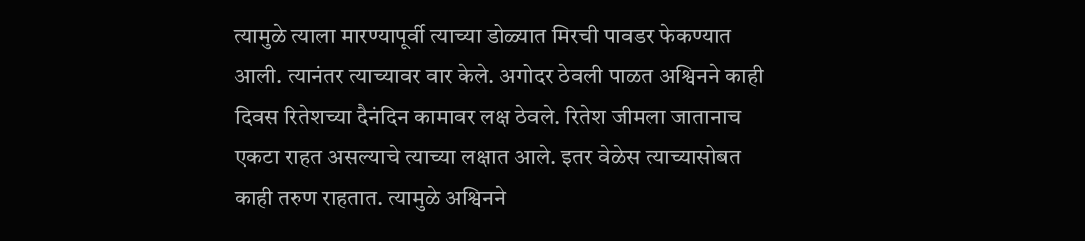त्यामुळे त्याला मारण्यापूर्वी त्याच्या डोळ्यात मिरची पावडर फेकण्यात आली. त्यानंतर त्याच्यावर वार केले. अगोदर ठेवली पाळत अश्विनने काही दिवस रितेशच्या दैनंदिन कामावर लक्ष ठेवले. रितेश जीमला जातानाच एकटा राहत असल्याचे त्याच्या लक्षात आले. इतर वेळेस त्याच्यासोबत काही तरुण राहतात. त्यामुळे अश्विनने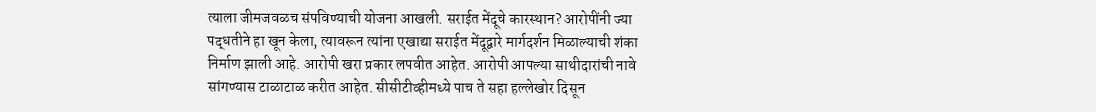त्याला जीमजवळच संपविण्याची योजना आखली. सराईत मेंदूचे कारस्थान? आरोपींनी ज्या पद्धतीने हा खून केला, त्यावरून त्यांना एखाद्या सराईत मेंदूद्वारे मार्गदर्शन मिळाल्याची शंका निर्माण झाली आहे. आरोपी खरा प्रकार लपवीत आहेत. आरोपी आपल्या साथीदारांची नावे सांगण्यास टाळाटाळ करीत आहेत. सीसीटीव्हीमध्ये पाच ते सहा हल्लेखोर दिसून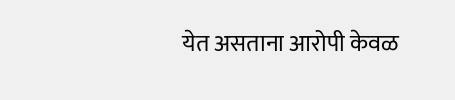येत असताना आरोपी केवळ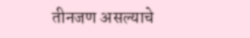तीनजण असल्याचे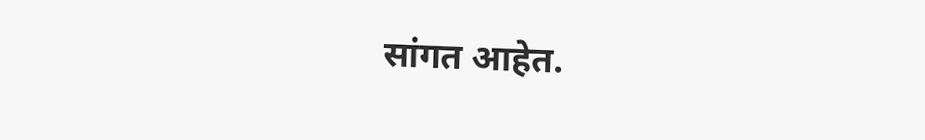सांगत आहेत.